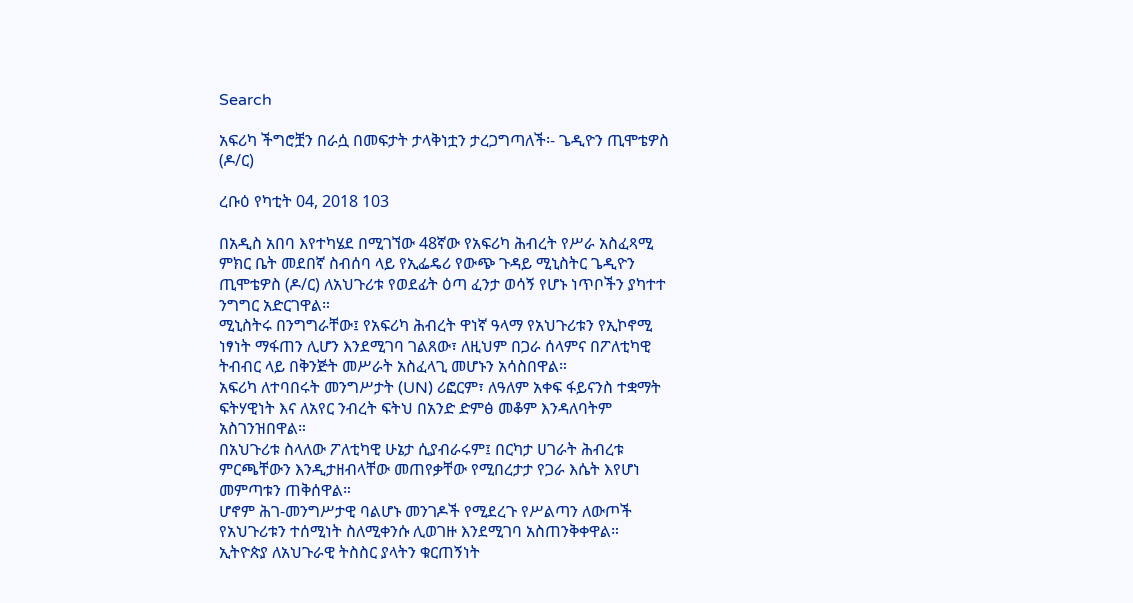Search

አፍሪካ ችግሮቿን በራሷ በመፍታት ታላቅነቷን ታረጋግጣለች፡- ጌዲዮን ጢሞቴዎስ (ዶ/ር)

ረቡዕ የካቲት 04, 2018 103

በአዲስ አበባ እየተካሄደ በሚገኘው 48ኛው የአፍሪካ ሕብረት የሥራ አስፈጻሚ ምክር ቤት መደበኛ ስብሰባ ላይ የኢፌዴሪ የውጭ ጉዳይ ሚኒስትር ጌዲዮን ጢሞቴዎስ (ዶ/ር) ለአህጉሪቱ የወደፊት ዕጣ ፈንታ ወሳኝ የሆኑ ነጥቦችን ያካተተ ንግግር አድርገዋል።
ሚኒስትሩ በንግግራቸው፤ የአፍሪካ ሕብረት ዋነኛ ዓላማ የአህጉሪቱን የኢኮኖሚ ነፃነት ማፋጠን ሊሆን እንደሚገባ ገልጸው፣ ለዚህም በጋራ ሰላምና በፖለቲካዊ ትብብር ላይ በቅንጅት መሥራት አስፈላጊ መሆኑን አሳስበዋል።
አፍሪካ ለተባበሩት መንግሥታት (UN) ሪፎርም፣ ለዓለም አቀፍ ፋይናንስ ተቋማት ፍትሃዊነት እና ለአየር ንብረት ፍትህ በአንድ ድምፅ መቆም እንዳለባትም አስገንዝበዋል።
በአህጉሪቱ ስላለው ፖለቲካዊ ሁኔታ ሲያብራሩም፤ በርካታ ሀገራት ሕብረቱ ምርጫቸውን እንዲታዘብላቸው መጠየቃቸው የሚበረታታ የጋራ እሴት እየሆነ መምጣቱን ጠቅሰዋል።
ሆኖም ሕገ-መንግሥታዊ ባልሆኑ መንገዶች የሚደረጉ የሥልጣን ለውጦች የአህጉሪቱን ተሰሚነት ስለሚቀንሱ ሊወገዙ እንደሚገባ አስጠንቅቀዋል።
ኢትዮጵያ ለአህጉራዊ ትስስር ያላትን ቁርጠኝነት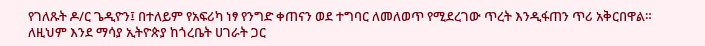የገለጹት ዶ/ር ጌዲዮን፤ በተለይም የአፍሪካ ነፃ የንግድ ቀጠናን ወደ ተግባር ለመለወጥ የሚደረገው ጥረት እንዲፋጠን ጥሪ አቅርበዋል።
ለዚህም እንደ ማሳያ ኢትዮጵያ ከጎረቤት ሀገራት ጋር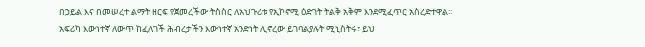በኃይል እና በመሠረተ ልማት ዘርፍ የጀመረችው ትስስር ለአህጉሪቱ የኢኮኖሚ ዕድገት ትልቅ አቅም እንደሚፈጥር አስረድተዋል።
አፍሪካ እውነተኛ ለውጥ ከፈለገች ሕብረታችን እውነተኛ አንድነት ሊኖረው ይገባልያሉት ሚኒስትሩ፣ ይህ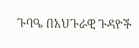ጉባዔ በአህጉራዊ ጉዳዮች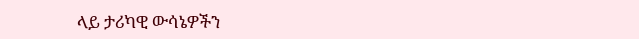ላይ ታሪካዊ ውሳኔዎችን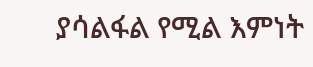ያሳልፋል የሚል እምነት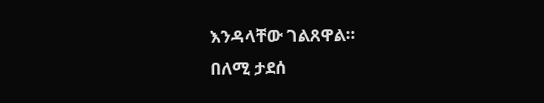እንዳላቸው ገልጸዋል።
በለሚ ታደሰ